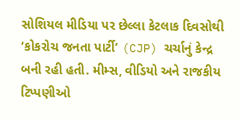સોશિયલ મીડિયા પર છેલ્લા કેટલાક દિવસોથી ‘કોકરોચ જનતા પાર્ટી’ (CJP) ચર્ચાનું કેન્દ્ર બની રહી હતી. મીમ્સ, વીડિયો અને રાજકીય ટિપ્પણીઓ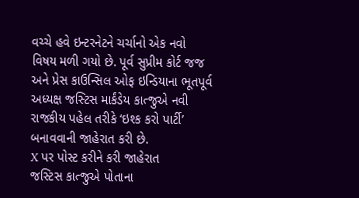વચ્ચે હવે ઇન્ટરનેટને ચર્ચાનો એક નવો વિષય મળી ગયો છે. પૂર્વ સુપ્રીમ કોર્ટ જજ અને પ્રેસ કાઉન્સિલ ઓફ ઇન્ડિયાના ભૂતપૂર્વ અધ્યક્ષ જસ્ટિસ માર્કંડેય કાત્જુએ નવી રાજકીય પહેલ તરીકે ‘ઇશ્ક કરો પાર્ટી’ બનાવવાની જાહેરાત કરી છે.
X પર પોસ્ટ કરીને કરી જાહેરાત
જસ્ટિસ કાત્જુએ પોતાના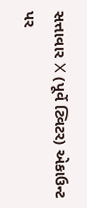સત્તાવાર X (પૂર્વે ટ્વિટર) એકાઉન્ટ પર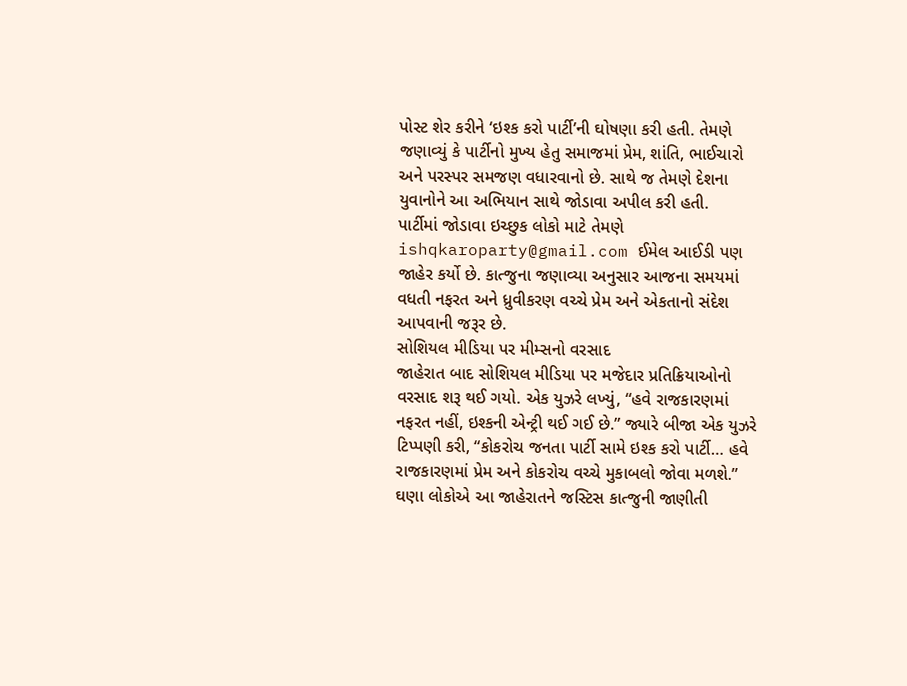પોસ્ટ શેર કરીને ‘ઇશ્ક કરો પાર્ટી’ની ઘોષણા કરી હતી. તેમણે જણાવ્યું કે પાર્ટીનો મુખ્ય હેતુ સમાજમાં પ્રેમ, શાંતિ, ભાઈચારો અને પરસ્પર સમજણ વધારવાનો છે. સાથે જ તેમણે દેશના યુવાનોને આ અભિયાન સાથે જોડાવા અપીલ કરી હતી.
પાર્ટીમાં જોડાવા ઇચ્છુક લોકો માટે તેમણે ishqkaroparty@gmail.com ઈમેલ આઈડી પણ જાહેર કર્યો છે. કાત્જુના જણાવ્યા અનુસાર આજના સમયમાં વધતી નફરત અને ધ્રુવીકરણ વચ્ચે પ્રેમ અને એકતાનો સંદેશ આપવાની જરૂર છે.
સોશિયલ મીડિયા પર મીમ્સનો વરસાદ
જાહેરાત બાદ સોશિયલ મીડિયા પર મજેદાર પ્રતિક્રિયાઓનો વરસાદ શરૂ થઈ ગયો. એક યુઝરે લખ્યું, “હવે રાજકારણમાં નફરત નહીં, ઇશ્કની એન્ટ્રી થઈ ગઈ છે.” જ્યારે બીજા એક યુઝરે ટિપ્પણી કરી, “કોકરોચ જનતા પાર્ટી સામે ઇશ્ક કરો પાર્ટી… હવે રાજકારણમાં પ્રેમ અને કોકરોચ વચ્ચે મુકાબલો જોવા મળશે.”
ઘણા લોકોએ આ જાહેરાતને જસ્ટિસ કાત્જુની જાણીતી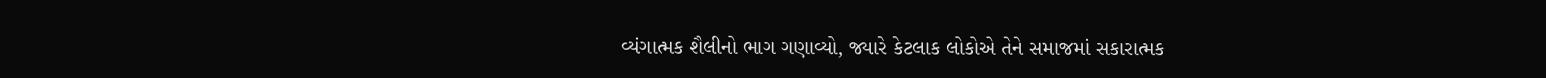વ્યંગાત્મક શૈલીનો ભાગ ગણાવ્યો, જ્યારે કેટલાક લોકોએ તેને સમાજમાં સકારાત્મક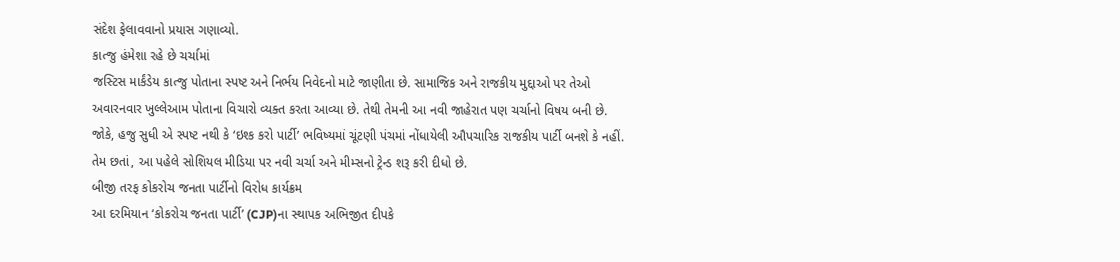સંદેશ ફેલાવવાનો પ્રયાસ ગણાવ્યો.
કાત્જુ હંમેશા રહે છે ચર્ચામાં
જસ્ટિસ માર્કંડેય કાત્જુ પોતાના સ્પષ્ટ અને નિર્ભય નિવેદનો માટે જાણીતા છે. સામાજિક અને રાજકીય મુદ્દાઓ પર તેઓ અવારનવાર ખુલ્લેઆમ પોતાના વિચારો વ્યક્ત કરતા આવ્યા છે. તેથી તેમની આ નવી જાહેરાત પણ ચર્ચાનો વિષય બની છે.
જોકે, હજુ સુધી એ સ્પષ્ટ નથી કે ‘ઇશ્ક કરો પાર્ટી’ ભવિષ્યમાં ચૂંટણી પંચમાં નોંધાયેલી ઔપચારિક રાજકીય પાર્ટી બનશે કે નહીં. તેમ છતાં, આ પહેલે સોશિયલ મીડિયા પર નવી ચર્ચા અને મીમ્સનો ટ્રેન્ડ શરૂ કરી દીધો છે.
બીજી તરફ કોકરોચ જનતા પાર્ટીનો વિરોધ કાર્યક્રમ
આ દરમિયાન ‘કોકરોચ જનતા પાર્ટી’ (CJP)ના સ્થાપક અભિજીત દીપકે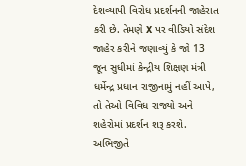દેશવ્યાપી વિરોધ પ્રદર્શનની જાહેરાત કરી છે. તેમણે X પર વીડિયો સંદેશ જાહેર કરીને જણાવ્યું કે જો 13 જૂન સુધીમાં કેન્દ્રીય શિક્ષણ મંત્રી ધર્મેન્દ્ર પ્રધાન રાજીનામું નહીં આપે, તો તેઓ વિવિધ રાજ્યો અને શહેરોમાં પ્રદર્શન શરૂ કરશે.
અભિજીતે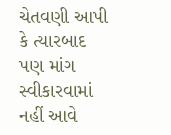ચેતવણી આપી કે ત્યારબાદ પણ માંગ સ્વીકારવામાં નહીં આવે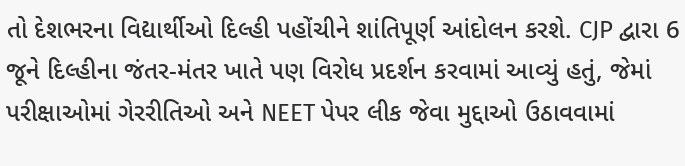તો દેશભરના વિદ્યાર્થીઓ દિલ્હી પહોંચીને શાંતિપૂર્ણ આંદોલન કરશે. CJP દ્વારા 6 જૂને દિલ્હીના જંતર-મંતર ખાતે પણ વિરોધ પ્રદર્શન કરવામાં આવ્યું હતું, જેમાં પરીક્ષાઓમાં ગેરરીતિઓ અને NEET પેપર લીક જેવા મુદ્દાઓ ઉઠાવવામાં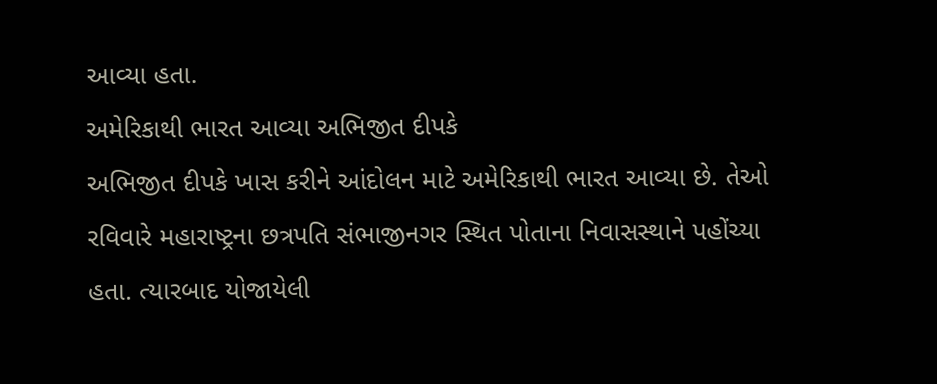આવ્યા હતા.
અમેરિકાથી ભારત આવ્યા અભિજીત દીપકે
અભિજીત દીપકે ખાસ કરીને આંદોલન માટે અમેરિકાથી ભારત આવ્યા છે. તેઓ રવિવારે મહારાષ્ટ્રના છત્રપતિ સંભાજીનગર સ્થિત પોતાના નિવાસસ્થાને પહોંચ્યા હતા. ત્યારબાદ યોજાયેલી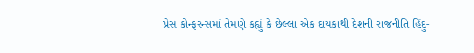પ્રેસ કોન્ફરન્સમાં તેમણે કહ્યું કે છેલ્લા એક દાયકાથી દેશની રાજનીતિ હિંદુ-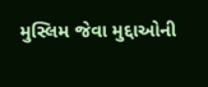મુસ્લિમ જેવા મુદ્દાઓની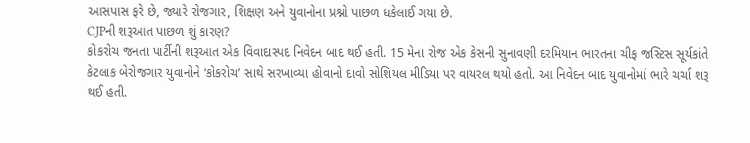આસપાસ ફરે છે, જ્યારે રોજગાર, શિક્ષણ અને યુવાનોના પ્રશ્નો પાછળ ધકેલાઈ ગયા છે.
CJPની શરૂઆત પાછળ શું કારણ?
કોકરોચ જનતા પાર્ટીની શરૂઆત એક વિવાદાસ્પદ નિવેદન બાદ થઈ હતી. 15 મેના રોજ એક કેસની સુનાવણી દરમિયાન ભારતના ચીફ જસ્ટિસ સૂર્યકાંતે કેટલાક બેરોજગાર યુવાનોને ‘કોકરોચ’ સાથે સરખાવ્યા હોવાનો દાવો સોશિયલ મીડિયા પર વાયરલ થયો હતો. આ નિવેદન બાદ યુવાનોમાં ભારે ચર્ચા શરૂ થઈ હતી.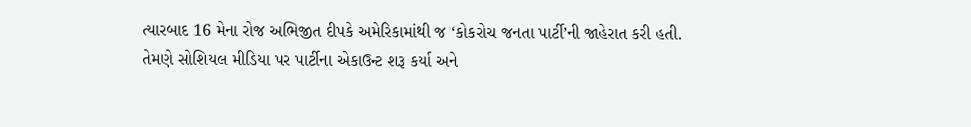ત્યારબાદ 16 મેના રોજ અભિજીત દીપકે અમેરિકામાંથી જ ‘કોકરોચ જનતા પાર્ટી’ની જાહેરાત કરી હતી. તેમણે સોશિયલ મીડિયા પર પાર્ટીના એકાઉન્ટ શરૂ કર્યા અને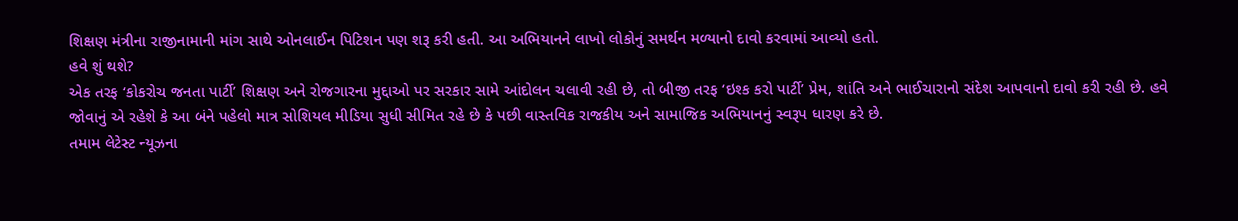શિક્ષણ મંત્રીના રાજીનામાની માંગ સાથે ઓનલાઈન પિટિશન પણ શરૂ કરી હતી. આ અભિયાનને લાખો લોકોનું સમર્થન મળ્યાનો દાવો કરવામાં આવ્યો હતો.
હવે શું થશે?
એક તરફ ‘કોકરોચ જનતા પાર્ટી’ શિક્ષણ અને રોજગારના મુદ્દાઓ પર સરકાર સામે આંદોલન ચલાવી રહી છે, તો બીજી તરફ ‘ઇશ્ક કરો પાર્ટી’ પ્રેમ, શાંતિ અને ભાઈચારાનો સંદેશ આપવાનો દાવો કરી રહી છે. હવે જોવાનું એ રહેશે કે આ બંને પહેલો માત્ર સોશિયલ મીડિયા સુધી સીમિત રહે છે કે પછી વાસ્તવિક રાજકીય અને સામાજિક અભિયાનનું સ્વરૂપ ધારણ કરે છે.
તમામ લેટેસ્ટ ન્યૂઝના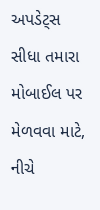અપડેટ્સ સીધા તમારા મોબાઈલ પર મેળવવા માટે, નીચે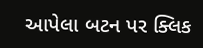આપેલા બટન પર ક્લિક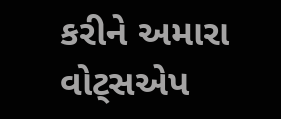કરીને અમારા વોટ્સએપ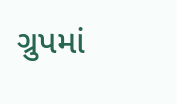ગ્રુપમાં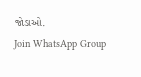જોડાઓ.
Join WhatsApp Group